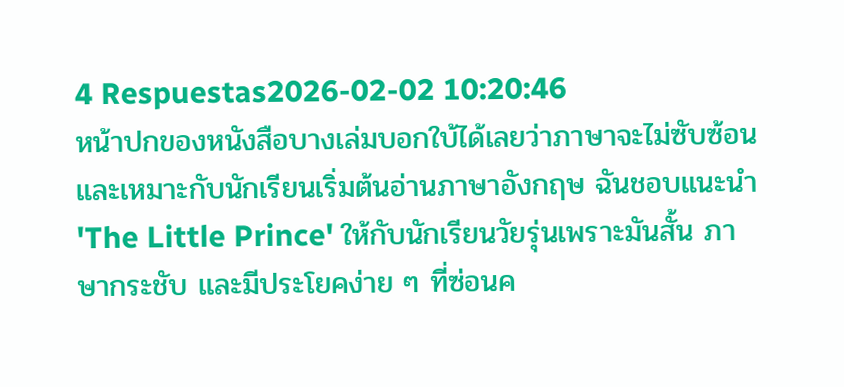4 Respuestas2026-02-02 10:20:46
หน้าปกของหนังสือบางเล่มบอกใบ้ได้เลยว่าภาษาจะไม่ซับซ้อนและเหมาะกับนักเรียนเริ่มต้นอ่านภาษาอังกฤษ ฉันชอบแนะนำ 'The Little Prince' ให้กับนักเรียนวัยรุ่นเพราะมันสั้น ภาษากระชับ และมีประโยคง่าย ๆ ที่ซ่อนค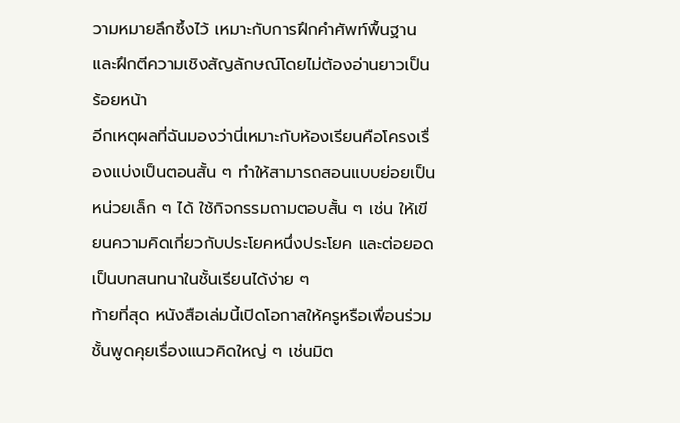วามหมายลึกซึ้งไว้ เหมาะกับการฝึกคำศัพท์พื้นฐานและฝึกตีความเชิงสัญลักษณ์โดยไม่ต้องอ่านยาวเป็นร้อยหน้า
อีกเหตุผลที่ฉันมองว่านี่เหมาะกับห้องเรียนคือโครงเรื่องแบ่งเป็นตอนสั้น ๆ ทำให้สามารถสอนแบบย่อยเป็นหน่วยเล็ก ๆ ได้ ใช้กิจกรรมถามตอบสั้น ๆ เช่น ให้เขียนความคิดเกี่ยวกับประโยคหนึ่งประโยค และต่อยอดเป็นบทสนทนาในชั้นเรียนได้ง่าย ๆ
ท้ายที่สุด หนังสือเล่มนี้เปิดโอกาสให้ครูหรือเพื่อนร่วมชั้นพูดคุยเรื่องแนวคิดใหญ่ ๆ เช่นมิต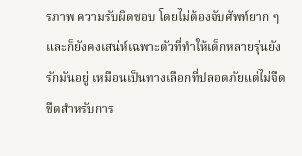รภาพ ความรับผิดชอบ โดยไม่ต้องจับศัพท์ยาก ๆ และก็ยังคงเสน่ห์เฉพาะตัวที่ทำให้เด็กหลายรุ่นยังรักมันอยู่ เหมือนเป็นทางเลือกที่ปลอดภัยแต่ไม่จืดชืดสำหรับการ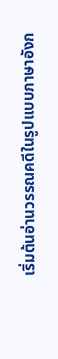เริ่มต้นอ่านวรรณคดีในรูปแบบภาษาอังก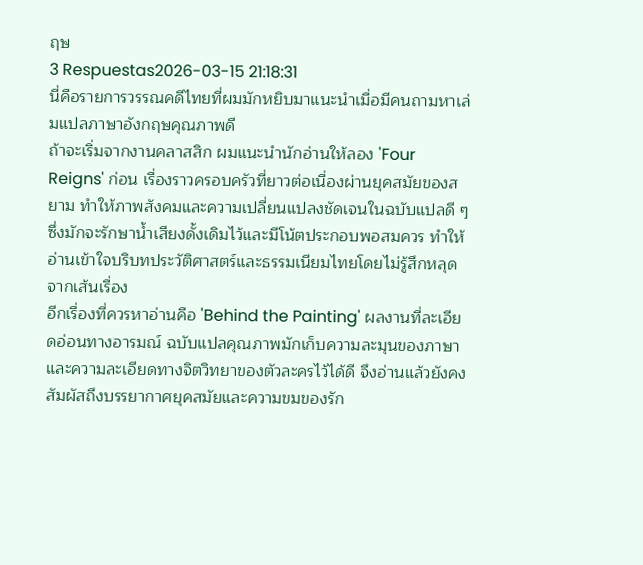ฤษ
3 Respuestas2026-03-15 21:18:31
นี่คือรายการวรรณคดีไทยที่ผมมักหยิบมาแนะนำเมื่อมีคนถามหาเล่มแปลภาษาอังกฤษคุณภาพดี
ถ้าจะเริ่มจากงานคลาสสิก ผมแนะนำนักอ่านให้ลอง 'Four Reigns' ก่อน เรื่องราวครอบครัวที่ยาวต่อเนื่องผ่านยุคสมัยของสยาม ทำให้ภาพสังคมและความเปลี่ยนแปลงชัดเจนในฉบับแปลดี ๆ ซึ่งมักจะรักษาน้ำเสียงดั้งเดิมไว้และมีโน้ตประกอบพอสมควร ทำให้อ่านเข้าใจบริบทประวัติศาสตร์และธรรมเนียมไทยโดยไม่รู้สึกหลุดจากเส้นเรื่อง
อีกเรื่องที่ควรหาอ่านคือ 'Behind the Painting' ผลงานที่ละเอียดอ่อนทางอารมณ์ ฉบับแปลคุณภาพมักเก็บความละมุนของภาษาและความละเอียดทางจิตวิทยาของตัวละครไว้ได้ดี จึงอ่านแล้วยังคงสัมผัสถึงบรรยากาศยุคสมัยและความขมของรัก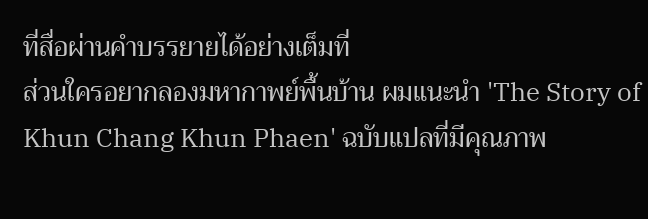ที่สื่อผ่านคำบรรยายได้อย่างเต็มที่
ส่วนใครอยากลองมหากาพย์พื้นบ้าน ผมแนะนำ 'The Story of Khun Chang Khun Phaen' ฉบับแปลที่มีคุณภาพ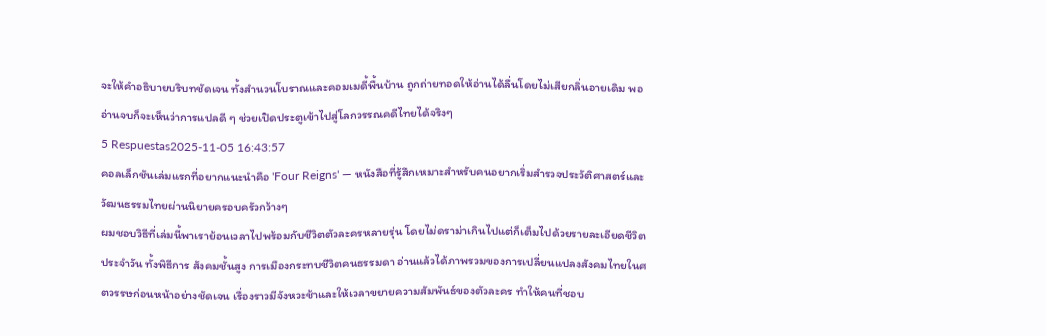จะให้คำอธิบายบริบทชัดเจน ทั้งสำนวนโบราณและคอมเมดี้พื้นบ้าน ถูกถ่ายทอดให้อ่านได้ลื่นโดยไม่เสียกลิ่นอายเดิม พออ่านจบก็จะเห็นว่าการแปลดี ๆ ช่วยเปิดประตูเข้าไปสู่โลกวรรณคดีไทยได้จริงๆ
5 Respuestas2025-11-05 16:43:57
คอลเล็กชันเล่มแรกที่อยากแนะนำคือ 'Four Reigns' — หนังสือที่รู้สึกเหมาะสำหรับคนอยากเริ่มสำรวจประวัติศาสตร์และวัฒนธรรมไทยผ่านนิยายครอบครัวกว้างๆ
ผมชอบวิธีที่เล่มนี้พาเราย้อนเวลาไปพร้อมกับชีวิตตัวละครหลายรุ่น โดยไม่ดราม่าเกินไปแต่ก็เต็มไปด้วยรายละเอียดชีวิตประจำวัน ทั้งพิธีการ สังคมชั้นสูง การเมืองกระทบชีวิตคนธรรมดา อ่านแล้วได้ภาพรวมของการเปลี่ยนแปลงสังคมไทยในศตวรรษก่อนหน้าอย่างชัดเจน เรื่องราวมีจังหวะช้าและให้เวลาขยายความสัมพันธ์ของตัวละคร ทำให้คนที่ชอบ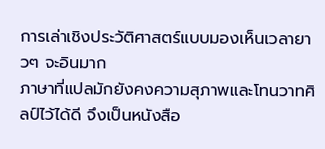การเล่าเชิงประวัติศาสตร์แบบมองเห็นเวลายาวๆ จะอินมาก
ภาษาที่แปลมักยังคงความสุภาพและโทนวาทศิลป์ไว้ได้ดี จึงเป็นหนังสือ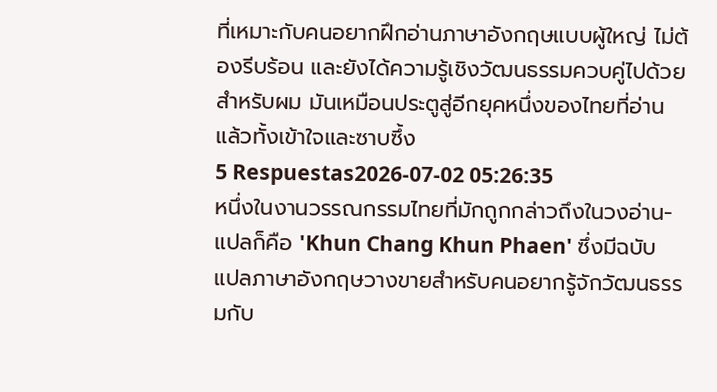ที่เหมาะกับคนอยากฝึกอ่านภาษาอังกฤษแบบผู้ใหญ่ ไม่ต้องรีบร้อน และยังได้ความรู้เชิงวัฒนธรรมควบคู่ไปด้วย สำหรับผม มันเหมือนประตูสู่อีกยุคหนึ่งของไทยที่อ่านแล้วทั้งเข้าใจและซาบซึ้ง
5 Respuestas2026-07-02 05:26:35
หนึ่งในงานวรรณกรรมไทยที่มักถูกกล่าวถึงในวงอ่าน-แปลก็คือ 'Khun Chang Khun Phaen' ซึ่งมีฉบับแปลภาษาอังกฤษวางขายสำหรับคนอยากรู้จักวัฒนธรรมกับ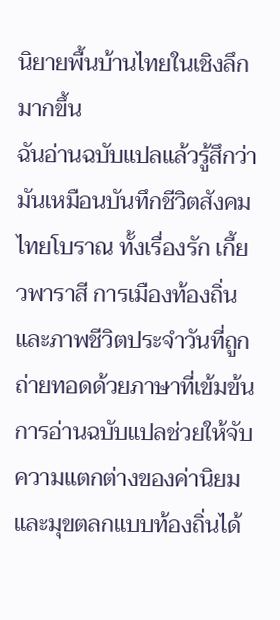นิยายพื้นบ้านไทยในเชิงลึกมากขึ้น
ฉันอ่านฉบับแปลแล้วรู้สึกว่ามันเหมือนบันทึกชีวิตสังคมไทยโบราณ ทั้งเรื่องรัก เกี้ยวพาราสี การเมืองท้องถิ่น และภาพชีวิตประจำวันที่ถูกถ่ายทอดด้วยภาษาที่เข้มข้น การอ่านฉบับแปลช่วยให้จับความแตกต่างของค่านิยมและมุขตลกแบบท้องถิ่นได้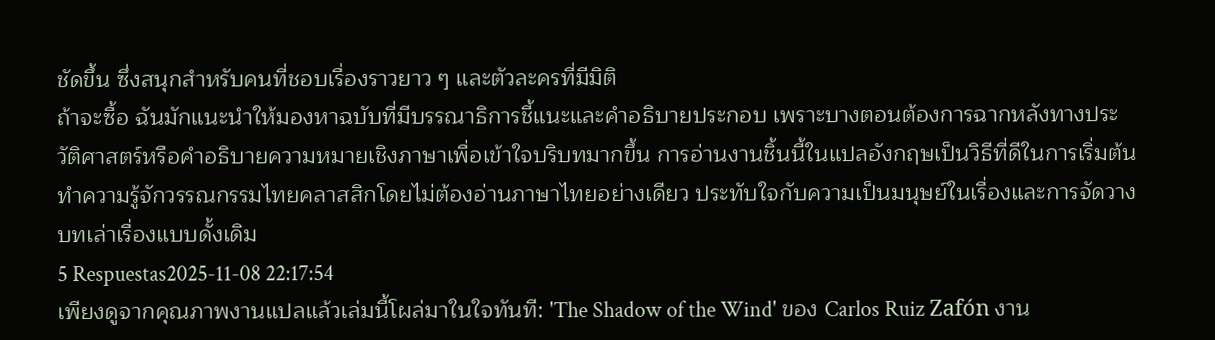ชัดขึ้น ซึ่งสนุกสำหรับคนที่ชอบเรื่องราวยาว ๆ และตัวละครที่มีมิติ
ถ้าจะซื้อ ฉันมักแนะนำให้มองหาฉบับที่มีบรรณาธิการชี้แนะและคำอธิบายประกอบ เพราะบางตอนต้องการฉากหลังทางประวัติศาสตร์หรือคำอธิบายความหมายเชิงภาษาเพื่อเข้าใจบริบทมากขึ้น การอ่านงานชิ้นนี้ในแปลอังกฤษเป็นวิธีที่ดีในการเริ่มต้นทำความรู้จักวรรณกรรมไทยคลาสสิกโดยไม่ต้องอ่านภาษาไทยอย่างเดียว ประทับใจกับความเป็นมนุษย์ในเรื่องและการจัดวางบทเล่าเรื่องแบบดั้งเดิม
5 Respuestas2025-11-08 22:17:54
เพียงดูจากคุณภาพงานแปลแล้วเล่มนี้โผล่มาในใจทันที: 'The Shadow of the Wind' ของ Carlos Ruiz Zafón งาน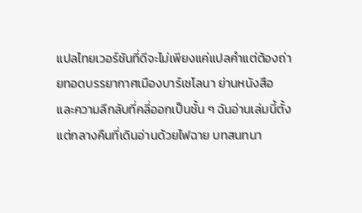แปลไทยเวอร์ชันที่ดีจะไม่เพียงแค่แปลคำแต่ต้องถ่ายทอดบรรยากาศเมืองบาร์เซโลนา ย่านหนังสือ และความลึกลับที่คลี่ออกเป็นชั้น ๆ ฉันอ่านเล่มนี้ตั้งแต่กลางคืนที่เดินอ่านด้วยไฟฉาย บทสนทนา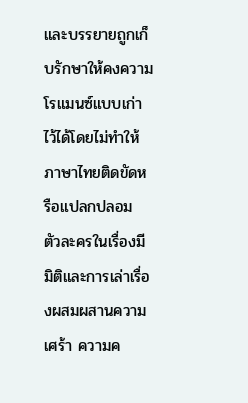และบรรยายถูกเก็บรักษาให้คงความโรแมนซ์แบบเก่าไว้ได้โดยไม่ทำให้ภาษาไทยติดขัดหรือแปลกปลอม
ตัวละครในเรื่องมีมิติและการเล่าเรื่องผสมผสานความเศร้า ความค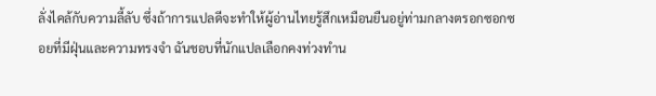ลั่งไคล้กับความลี้ลับ ซึ่งถ้าการแปลดีจะทำให้ผู้อ่านไทยรู้สึกเหมือนยืนอยู่ท่ามกลางตรอกซอกซอยที่มีฝุ่นและความทรงจำ ฉันชอบที่นักแปลเลือกคงท่วงทำน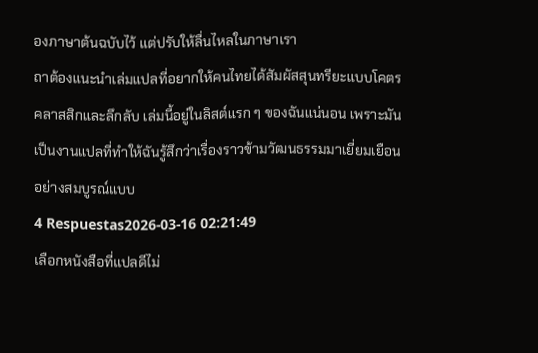องภาษาต้นฉบับไว้ แต่ปรับให้ลื่นไหลในภาษาเรา
ถาต้องแนะนำเล่มแปลที่อยากให้คนไทยได้สัมผัสสุนทรียะแบบโคตรคลาสสิกและลึกลับ เล่มนี้อยู่ในลิสต์แรก ๆ ของฉันแน่นอน เพราะมันเป็นงานแปลที่ทำให้ฉันรู้สึกว่าเรื่องราวข้ามวัฒนธรรมมาเยี่ยมเยือนอย่างสมบูรณ์แบบ
4 Respuestas2026-03-16 02:21:49
เลือกหนังสือที่แปลดีไม่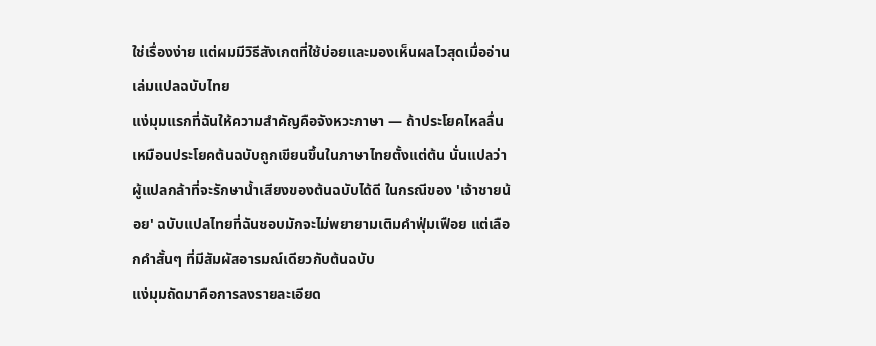ใช่เรื่องง่าย แต่ผมมีวิธีสังเกตที่ใช้บ่อยและมองเห็นผลไวสุดเมื่ออ่านเล่มแปลฉบับไทย
แง่มุมแรกที่ฉันให้ความสำคัญคือจังหวะภาษา — ถ้าประโยคไหลลื่น เหมือนประโยคต้นฉบับถูกเขียนขึ้นในภาษาไทยตั้งแต่ต้น นั่นแปลว่าผู้แปลกล้าที่จะรักษาน้ำเสียงของต้นฉบับได้ดี ในกรณีของ 'เจ้าชายน้อย' ฉบับแปลไทยที่ฉันชอบมักจะไม่พยายามเติมคำฟุ่มเฟือย แต่เลือกคำสั้นๆ ที่มีสัมผัสอารมณ์เดียวกับต้นฉบับ
แง่มุมถัดมาคือการลงรายละเอียด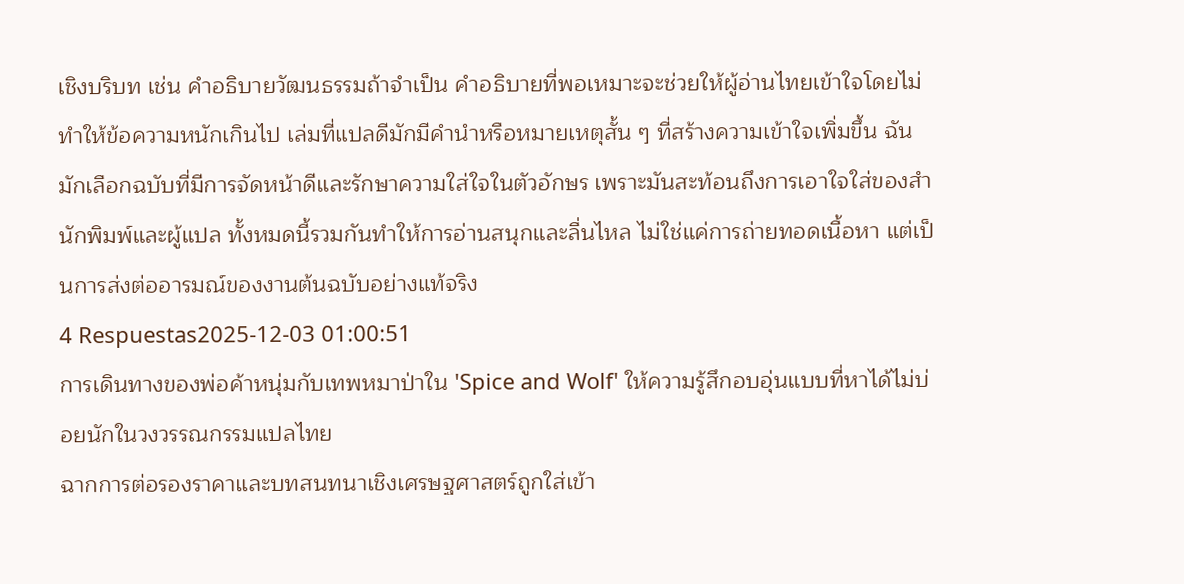เชิงบริบท เช่น คำอธิบายวัฒนธรรมถ้าจำเป็น คำอธิบายที่พอเหมาะจะช่วยให้ผู้อ่านไทยเข้าใจโดยไม่ทำให้ข้อความหนักเกินไป เล่มที่แปลดีมักมีคำนำหรือหมายเหตุสั้น ๆ ที่สร้างความเข้าใจเพิ่มขึ้น ฉันมักเลือกฉบับที่มีการจัดหน้าดีและรักษาความใส่ใจในตัวอักษร เพราะมันสะท้อนถึงการเอาใจใส่ของสำนักพิมพ์และผู้แปล ทั้งหมดนี้รวมกันทำให้การอ่านสนุกและลื่นไหล ไม่ใช่แค่การถ่ายทอดเนื้อหา แต่เป็นการส่งต่ออารมณ์ของงานต้นฉบับอย่างแท้จริง
4 Respuestas2025-12-03 01:00:51
การเดินทางของพ่อค้าหนุ่มกับเทพหมาป่าใน 'Spice and Wolf' ให้ความรู้สึกอบอุ่นแบบที่หาได้ไม่บ่อยนักในวงวรรณกรรมแปลไทย
ฉากการต่อรองราคาและบทสนทนาเชิงเศรษฐศาสตร์ถูกใส่เข้า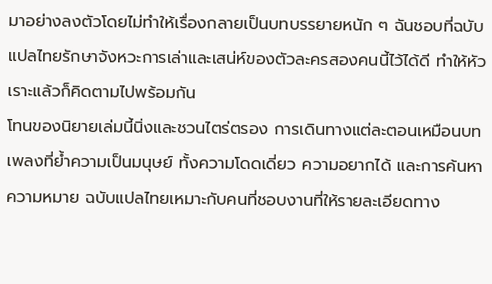มาอย่างลงตัวโดยไม่ทำให้เรื่องกลายเป็นบทบรรยายหนัก ๆ ฉันชอบที่ฉบับแปลไทยรักษาจังหวะการเล่าและเสน่ห์ของตัวละครสองคนนี้ไว้ได้ดี ทำให้หัวเราะแล้วก็คิดตามไปพร้อมกัน
โทนของนิยายเล่มนี้นิ่งและชวนไตร่ตรอง การเดินทางแต่ละตอนเหมือนบทเพลงที่ย้ำความเป็นมนุษย์ ทั้งความโดดเดี่ยว ความอยากได้ และการค้นหาความหมาย ฉบับแปลไทยเหมาะกับคนที่ชอบงานที่ให้รายละเอียดทาง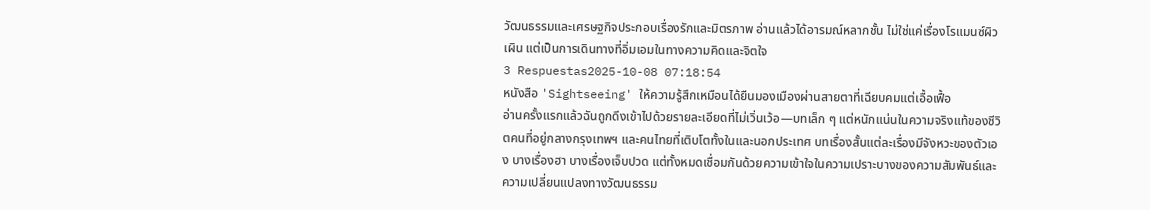วัฒนธรรมและเศรษฐกิจประกอบเรื่องรักและมิตรภาพ อ่านแล้วได้อารมณ์หลากชั้น ไม่ใช่แค่เรื่องโรแมนซ์ผิวเผิน แต่เป็นการเดินทางที่อิ่มเอมในทางความคิดและจิตใจ
3 Respuestas2025-10-08 07:18:54
หนังสือ 'Sightseeing' ให้ความรู้สึกเหมือนได้ยืนมองเมืองผ่านสายตาที่เฉียบคมแต่เอื้อเฟื้อ
อ่านครั้งแรกแล้วฉันถูกดึงเข้าไปด้วยรายละเอียดที่ไม่เวิ่นเว้อ—บทเล็ก ๆ แต่หนักแน่นในความจริงแท้ของชีวิตคนที่อยู่กลางกรุงเทพฯ และคนไทยที่เติบโตทั้งในและนอกประเทศ บทเรื่องสั้นแต่ละเรื่องมีจังหวะของตัวเอง บางเรื่องฮา บางเรื่องเจ็บปวด แต่ทั้งหมดเชื่อมกันด้วยความเข้าใจในความเปราะบางของความสัมพันธ์และความเปลี่ยนแปลงทางวัฒนธรรม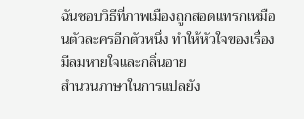ฉันชอบวิธีที่ภาพเมืองถูกสอดแทรกเหมือนตัวละครอีกตัวหนึ่ง ทำให้หัวใจของเรื่องมีลมหายใจและกลิ่นอาย
สำนวนภาษาในการแปลยัง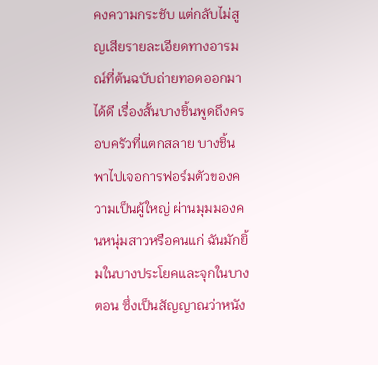คงความกระชับ แต่กลับไม่สูญเสียรายละเอียดทางอารมณ์ที่ต้นฉบับถ่ายทอดออกมาได้ดี เรื่องสั้นบางชิ้นพูดถึงครอบครัวที่แตกสลาย บางชิ้นพาไปเจอการฟอร์มตัวของความเป็นผู้ใหญ่ ผ่านมุมมองคนหนุ่มสาวหรือคนแก่ ฉันมักยิ้มในบางประโยคและจุกในบางตอน ซึ่งเป็นสัญญาณว่าหนัง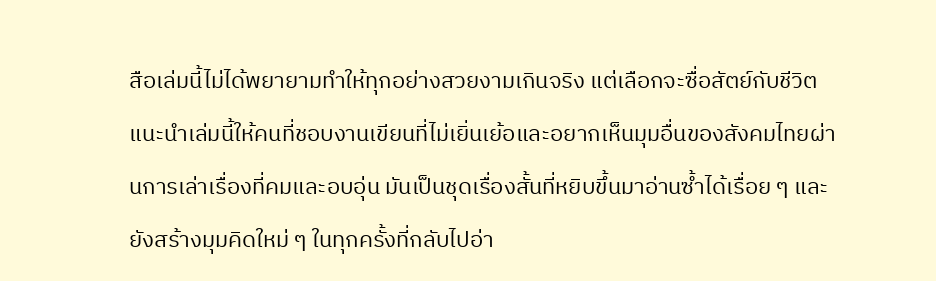สือเล่มนี้ไม่ได้พยายามทำให้ทุกอย่างสวยงามเกินจริง แต่เลือกจะซื่อสัตย์กับชีวิต
แนะนำเล่มนี้ให้คนที่ชอบงานเขียนที่ไม่เยิ่นเย้อและอยากเห็นมุมอื่นของสังคมไทยผ่านการเล่าเรื่องที่คมและอบอุ่น มันเป็นชุดเรื่องสั้นที่หยิบขึ้นมาอ่านซ้ำได้เรื่อย ๆ และยังสร้างมุมคิดใหม่ ๆ ในทุกครั้งที่กลับไปอ่า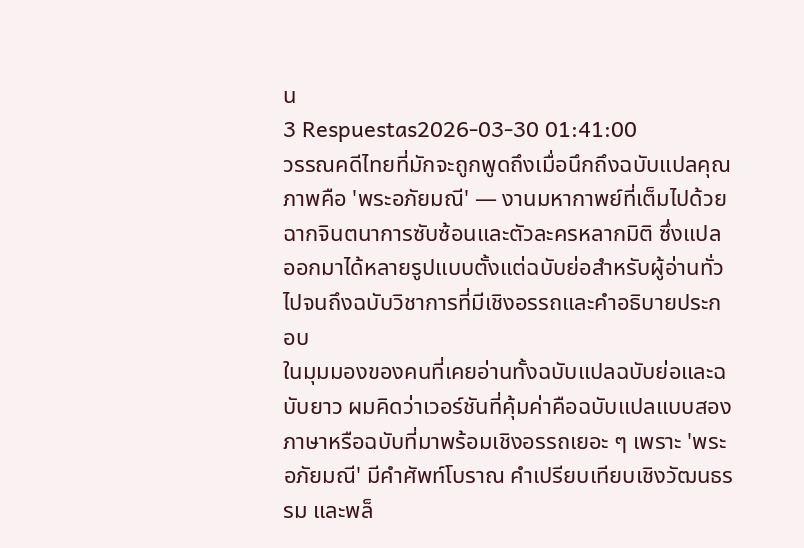น
3 Respuestas2026-03-30 01:41:00
วรรณคดีไทยที่มักจะถูกพูดถึงเมื่อนึกถึงฉบับแปลคุณภาพคือ 'พระอภัยมณี' — งานมหากาพย์ที่เต็มไปด้วยฉากจินตนาการซับซ้อนและตัวละครหลากมิติ ซึ่งแปลออกมาได้หลายรูปแบบตั้งแต่ฉบับย่อสำหรับผู้อ่านทั่วไปจนถึงฉบับวิชาการที่มีเชิงอรรถและคำอธิบายประกอบ
ในมุมมองของคนที่เคยอ่านทั้งฉบับแปลฉบับย่อและฉบับยาว ผมคิดว่าเวอร์ชันที่คุ้มค่าคือฉบับแปลแบบสองภาษาหรือฉบับที่มาพร้อมเชิงอรรถเยอะ ๆ เพราะ 'พระอภัยมณี' มีคำศัพท์โบราณ คำเปรียบเทียบเชิงวัฒนธรรม และพล็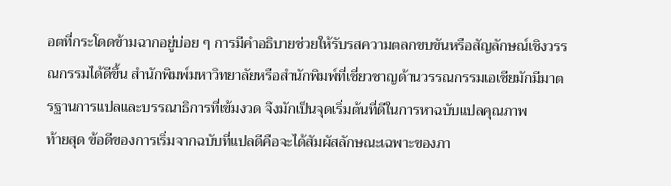อตที่กระโดดข้ามฉากอยู่บ่อย ๆ การมีคำอธิบายช่วยให้รับรสความตลกขบขันหรือสัญลักษณ์เชิงวรรณกรรมได้ดีขึ้น สำนักพิมพ์มหาวิทยาลัยหรือสำนักพิมพ์ที่เชี่ยวชาญด้านวรรณกรรมเอเชียมักมีมาตรฐานการแปลและบรรณาธิการที่เข้มงวด จึงมักเป็นจุดเริ่มต้นที่ดีในการหาฉบับแปลคุณภาพ
ท้ายสุด ข้อดีของการเริ่มจากฉบับที่แปลดีคือจะได้สัมผัสลักษณะเฉพาะของภา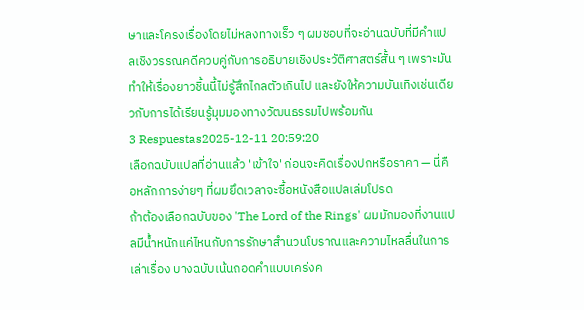ษาและโครงเรื่องโดยไม่หลงทางเร็ว ๆ ผมชอบที่จะอ่านฉบับที่มีคำแปลเชิงวรรณคดีควบคู่กับการอธิบายเชิงประวัติศาสตร์สั้น ๆ เพราะมันทำให้เรื่องยาวชิ้นนี้ไม่รู้สึกไกลตัวเกินไป และยังให้ความบันเทิงเช่นเดียวกับการได้เรียนรู้มุมมองทางวัฒนธรรมไปพร้อมกัน
3 Respuestas2025-12-11 20:59:20
เลือกฉบับแปลที่อ่านแล้ว 'เข้าใจ' ก่อนจะคิดเรื่องปกหรือราคา — นี่คือหลักการง่ายๆ ที่ผมยึดเวลาจะซื้อหนังสือแปลเล่มโปรด
ถ้าต้องเลือกฉบับของ 'The Lord of the Rings' ผมมักมองที่งานแปลมีน้ำหนักแค่ไหนกับการรักษาสำนวนโบราณและความไหลลื่นในการเล่าเรื่อง บางฉบับเน้นถอดคำแบบเคร่งค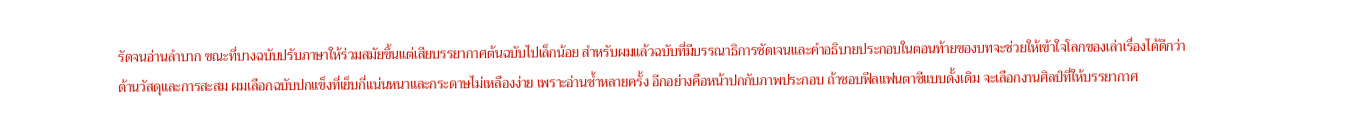รัดจนอ่านลำบาก ขณะที่บางฉบับปรับภาษาให้ร่วมสมัยขึ้นแต่เสียบรรยากาศต้นฉบับไปเล็กน้อย สำหรับผมแล้วฉบับที่มีบรรณาธิการชัดเจนและคำอธิบายประกอบในตอนท้ายของบทจะช่วยให้เข้าใจโลกของเล่าเรื่องได้ดีกว่า
ด้านวัสดุและการสะสม ผมเลือกฉบับปกแข็งที่เย็บกี่แน่นหนาและกระดาษไม่เหลืองง่าย เพราะอ่านซ้ำหลายครั้ง อีกอย่างคือหน้าปกกับภาพประกอบ ถ้าชอบฟีลแฟนตาซีแบบดั้งเดิม จะเลือกงานศิลป์ที่ให้บรรยากาศ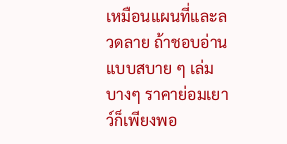เหมือนแผนที่และลวดลาย ถ้าชอบอ่านแบบสบาย ๆ เล่มบางๆ ราคาย่อมเยาว์ก็เพียงพอ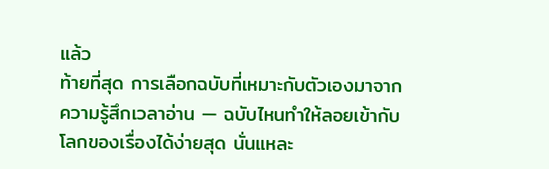แล้ว
ท้ายที่สุด การเลือกฉบับที่เหมาะกับตัวเองมาจากความรู้สึกเวลาอ่าน — ฉบับไหนทำให้ลอยเข้ากับโลกของเรื่องได้ง่ายสุด นั่นแหละ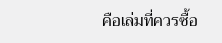คือเล่มที่ควรซื้อ